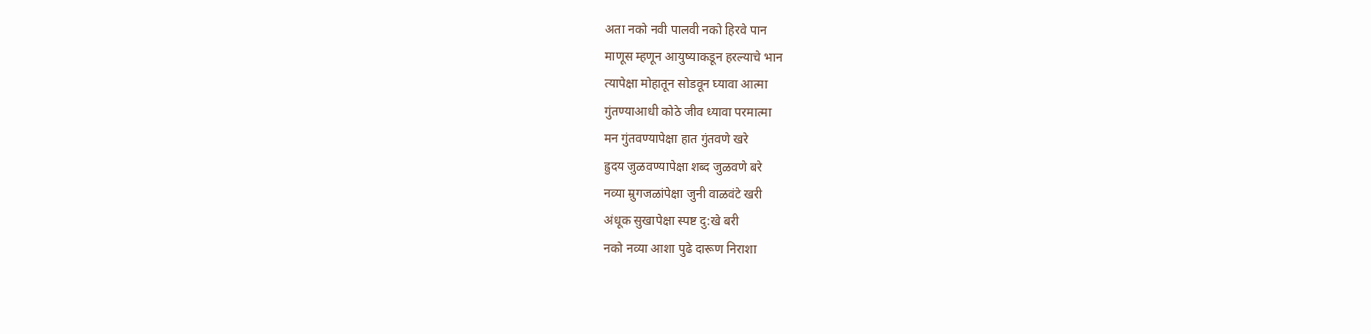अता नको नवी पालवी नको हिरवे पान
माणूस म्हणून आयुष्याकडून हरल्याचे भान
त्यापेक्षा मोहातून सोडवून घ्यावा आत्मा
गुंतण्याआधी कोठे जीव ध्यावा परमात्मा
मन गुंतवण्यापेक्षा हात गुंतवणे खरे
ह्रुदय जुळवण्यापेक्षा शब्द जुळवणे बरे
नव्या म्रुगजळांपेक्षा जुनी वाळवंटे खरी
अंधूक सुखापेक्षा स्पष्ट दु:खे बरी
नको नव्या आशा पुढे दारूण निराशा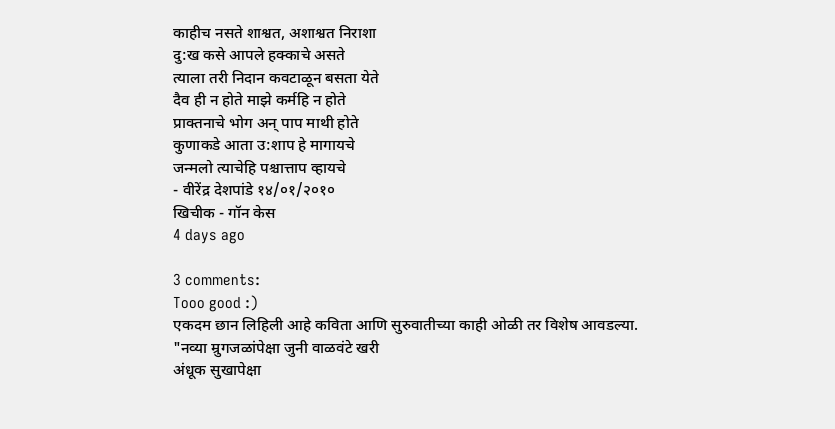काहीच नसते शाश्वत, अशाश्वत निराशा
दु:ख कसे आपले हक्काचे असते
त्याला तरी निदान कवटाळून बसता येते
दैव ही न होते माझे कर्महि न होते
प्राक्तनाचे भोग अन् पाप माथी होते
कुणाकडे आता उ:शाप हे मागायचे
जन्मलो त्याचेहि पश्चात्ताप व्हायचे
- वीरेंद्र देशपांडे १४/०१/२०१०
खिचीक - गॉन केस
4 days ago

3 comments:
Tooo good :)
एकदम छान लिहिली आहे कविता आणि सुरुवातीच्या काही ओळी तर विशेष आवडल्या.
"नव्या म्रुगजळांपेक्षा जुनी वाळवंटे खरी
अंधूक सुखापेक्षा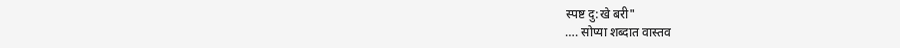स्पष्ट दु:खे बरी"
…. सोप्या शब्दात वास्तव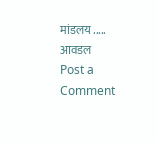मांडलय ..... आवडल
Post a Comment